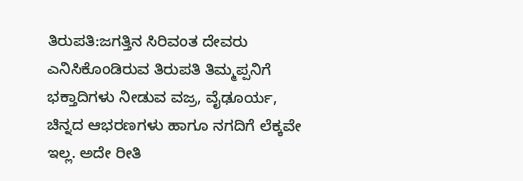ತಿರುಪತಿ:ಜಗತ್ತಿನ ಸಿರಿವಂತ ದೇವರು ಎನಿಸಿಕೊಂಡಿರುವ ತಿರುಪತಿ ತಿಮ್ಮಪ್ಪನಿಗೆ ಭಕ್ತಾದಿಗಳು ನೀಡುವ ವಜ್ರ, ವೈಢೂರ್ಯ, ಚಿನ್ನದ ಆಭರಣಗಳು ಹಾಗೂ ನಗದಿಗೆ ಲೆಕ್ಕವೇ ಇಲ್ಲ. ಅದೇ ರೀತಿ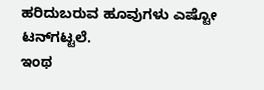ಹರಿದುಬರುವ ಹೂವುಗಳು ಎಷ್ಟೋ ಟನ್‌ಗಟ್ಟಲೆ.
ಇಂಥ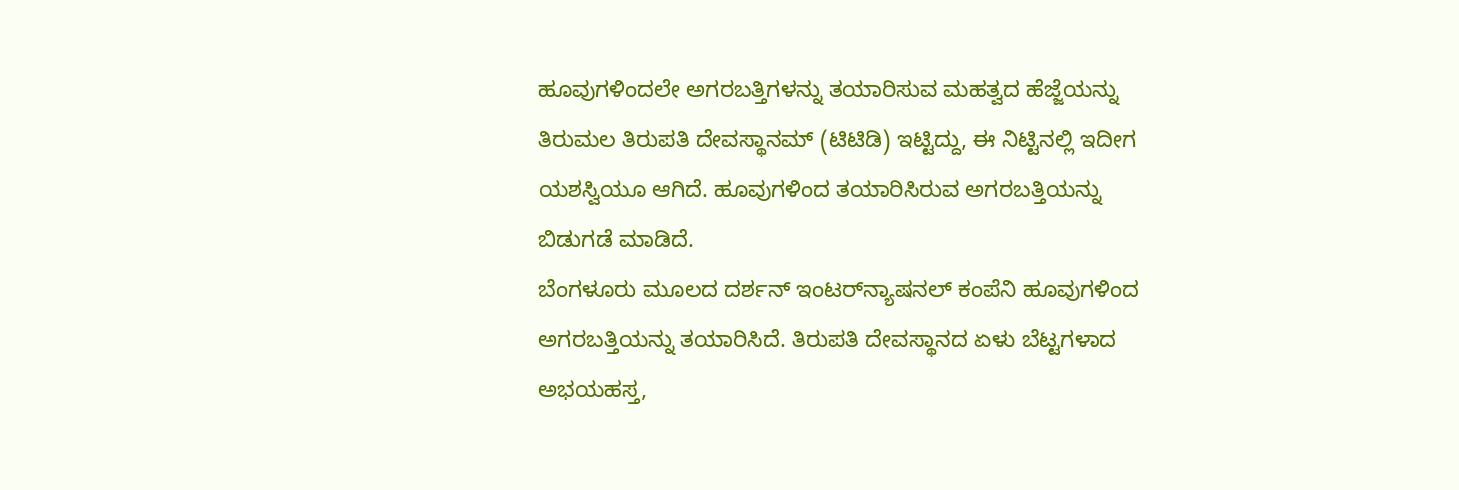ಹೂವುಗಳಿಂದಲೇ ಅಗರಬತ್ತಿಗಳನ್ನು ತಯಾರಿಸುವ ಮಹತ್ವದ ಹೆಜ್ಜೆಯನ್ನು ತಿರುಮಲ ತಿರುಪತಿ ದೇವಸ್ಥಾನಮ್‌ (ಟಿಟಿಡಿ) ಇಟ್ಟಿದ್ದು, ಈ ನಿಟ್ಟಿನಲ್ಲಿ ಇದೀಗ ಯಶಸ್ವಿಯೂ ಆಗಿದೆ. ಹೂವುಗಳಿಂದ ತಯಾರಿಸಿರುವ ಅಗರಬತ್ತಿಯನ್ನು ಬಿಡುಗಡೆ ಮಾಡಿದೆ.
ಬೆಂಗಳೂರು ಮೂಲದ ದರ್ಶನ್‌ ಇಂಟರ್‌ನ್ಯಾಷನಲ್‌ ಕಂಪೆನಿ ಹೂವುಗಳಿಂದ ಅಗರಬತ್ತಿಯನ್ನು ತಯಾರಿಸಿದೆ. ತಿರುಪತಿ ದೇವಸ್ಥಾನದ ಏಳು ಬೆಟ್ಟಗಳಾದ ಅಭಯಹಸ್ತ,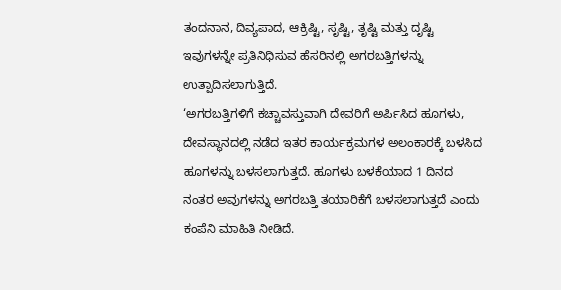ತಂದನಾನ, ದಿವ್ಯಪಾದ, ಆಕ್ರಿಷ್ಟಿ, ಸೃಷ್ಟಿ, ತೃಷ್ಟಿ ಮತ್ತು ದೃಷ್ಟಿ ಇವುಗಳನ್ನೇ ಪ್ರತಿನಿಧಿಸುವ ಹೆಸರಿನಲ್ಲಿ ಅಗರಬತ್ತಿಗಳನ್ನು ಉತ್ಪಾದಿಸಲಾಗುತ್ತಿದೆ.
‘ಅಗರಬತ್ತಿಗಳಿಗೆ ಕಚ್ಚಾವಸ್ತುವಾಗಿ ದೇವರಿಗೆ ಅರ್ಪಿಸಿದ ಹೂಗಳು, ದೇವಸ್ಥಾನದಲ್ಲಿ ನಡೆದ ಇತರ ಕಾರ್ಯಕ್ರಮಗಳ ಅಲಂಕಾರಕ್ಕೆ ಬಳಸಿದ ಹೂಗಳನ್ನು ಬಳಸಲಾಗುತ್ತದೆ. ಹೂಗಳು ಬಳಕೆಯಾದ 1 ದಿನದ ನಂತರ ಅವುಗಳನ್ನು ಅಗರಬತ್ತಿ ತಯಾರಿಕೆಗೆ ಬಳಸಲಾಗುತ್ತದೆ ಎಂದು ಕಂಪೆನಿ ಮಾಹಿತಿ ನೀಡಿದೆ.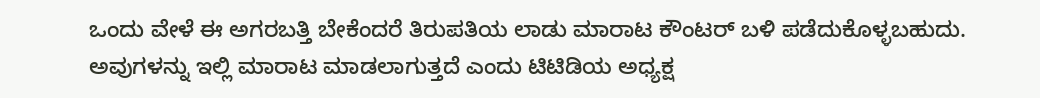ಒಂದು ವೇಳೆ ಈ ಅಗರಬತ್ತಿ ಬೇಕೆಂದರೆ ತಿರುಪತಿಯ ಲಾಡು ಮಾರಾಟ ಕೌಂಟರ್‌ ಬಳಿ ಪಡೆದುಕೊಳ್ಳಬಹುದು. ಅವುಗಳನ್ನು ಇಲ್ಲಿ ಮಾರಾಟ ಮಾಡಲಾಗುತ್ತದೆ ಎಂದು ಟಿಟಿಡಿಯ ಅಧ್ಯಕ್ಷ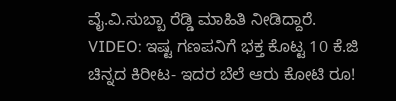ವೈ.ವಿ.ಸುಬ್ಬಾ ರೆಡ್ಡಿ ಮಾಹಿತಿ ನೀಡಿದ್ದಾರೆ.
VIDEO: ಇಷ್ಟ ಗಣಪನಿಗೆ ಭಕ್ತ ಕೊಟ್ಟ 10 ಕೆ.ಜಿ ಚಿನ್ನದ ಕಿರೀಟ- ಇದರ ಬೆಲೆ ಆರು ಕೋಟಿ ರೂ!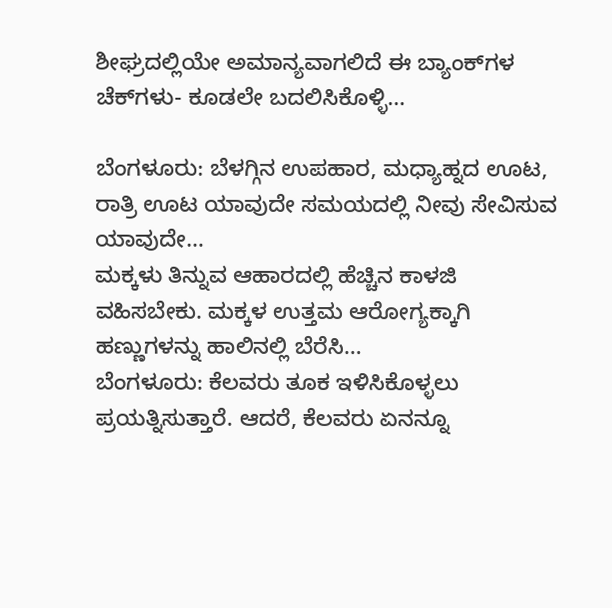ಶೀಘ್ರದಲ್ಲಿಯೇ ಅಮಾನ್ಯವಾಗಲಿದೆ ಈ ಬ್ಯಾಂಕ್‌ಗಳ ಚೆಕ್‌ಗಳು- ಕೂಡಲೇ ಬದಲಿಸಿಕೊಳ್ಳಿ…

ಬೆಂಗಳೂರು: ಬೆಳಗ್ಗಿನ ಉಪಹಾರ, ಮಧ್ಯಾಹ್ನದ ಊಟ, ರಾತ್ರಿ ಊಟ ಯಾವುದೇ ಸಮಯದಲ್ಲಿ ನೀವು ಸೇವಿಸುವ ಯಾವುದೇ…
ಮಕ್ಕಳು ತಿನ್ನುವ ಆಹಾರದಲ್ಲಿ ಹೆಚ್ಚಿನ ಕಾಳಜಿ ವಹಿಸಬೇಕು. ಮಕ್ಕಳ ಉತ್ತಮ ಆರೋಗ್ಯಕ್ಕಾಗಿ ಹಣ್ಣುಗಳನ್ನು ಹಾಲಿನಲ್ಲಿ ಬೆರೆಸಿ…
ಬೆಂಗಳೂರು: ಕೆಲವರು ತೂಕ ಇಳಿಸಿಕೊಳ್ಳಲು ಪ್ರಯತ್ನಿಸುತ್ತಾರೆ. ಆದರೆ, ಕೆಲವರು ಏನನ್ನೂ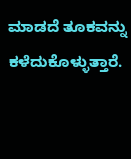ಮಾಡದೆ ತೂಕವನ್ನು ಕಳೆದುಕೊಳ್ಳುತ್ತಾರೆ.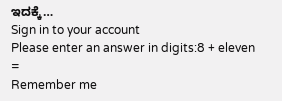ಇದಕ್ಕೆ…
Sign in to your account
Please enter an answer in digits:8 + eleven =
Remember me